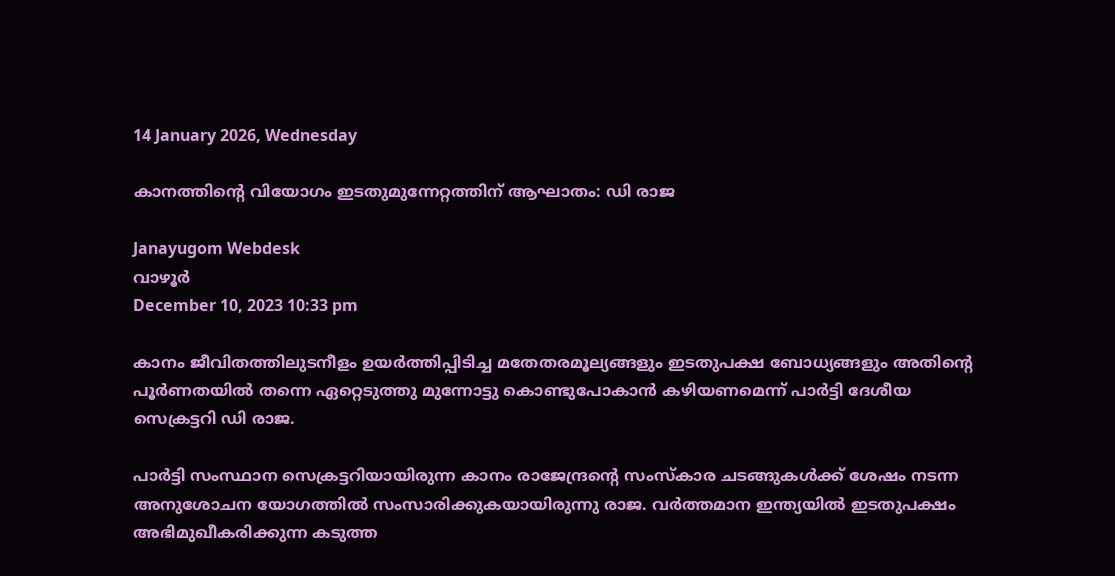14 January 2026, Wednesday

കാനത്തിന്റെ വിയോഗം ഇടതുമുന്നേറ്റത്തിന് ആഘാതം: ഡി രാജ

Janayugom Webdesk
വാഴൂര്‍
December 10, 2023 10:33 pm

കാനം ജീവിതത്തിലുടനീളം ഉയര്‍ത്തിപ്പിടിച്ച മതേതരമൂല്യങ്ങളും ഇടതുപക്ഷ ബോധ്യങ്ങളും അതിന്റെ പൂര്‍ണതയില്‍ തന്നെ ഏറ്റെടുത്തു മുന്നോട്ടു കൊണ്ടുപോകാന്‍ കഴിയണമെന്ന് പാര്‍ട്ടി ദേശീയ സെക്രട്ടറി ഡി രാജ.

പാര്‍ട്ടി സംസ്ഥാന സെക്രട്ടറിയായിരുന്ന കാനം രാജേന്ദ്രന്റെ സംസ്കാര ചടങ്ങുകള്‍ക്ക് ശേഷം നടന്ന അനുശോചന യോഗത്തില്‍ സംസാരിക്കുകയായിരുന്നു രാജ. വര്‍ത്തമാന ഇന്ത്യയില്‍ ഇടതുപക്ഷം അഭിമുഖീകരിക്കുന്ന കടുത്ത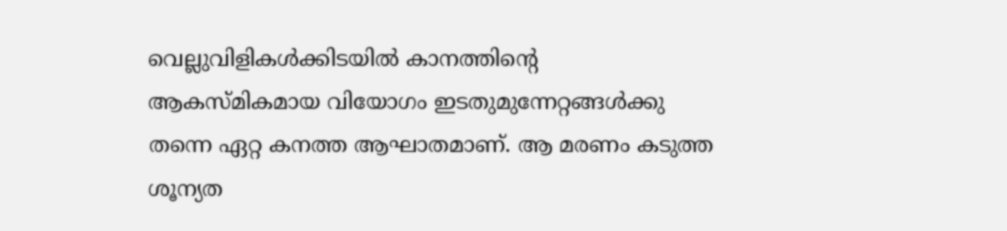വെല്ലുവിളികള്‍ക്കിടയില്‍ കാനത്തിന്റെ ആകസ്മികമായ വിയോഗം ഇടതുമുന്നേറ്റങ്ങള്‍ക്കു തന്നെ ഏറ്റ കനത്ത ആഘാതമാണ്. ആ മരണം കടുത്ത ശൂന്യത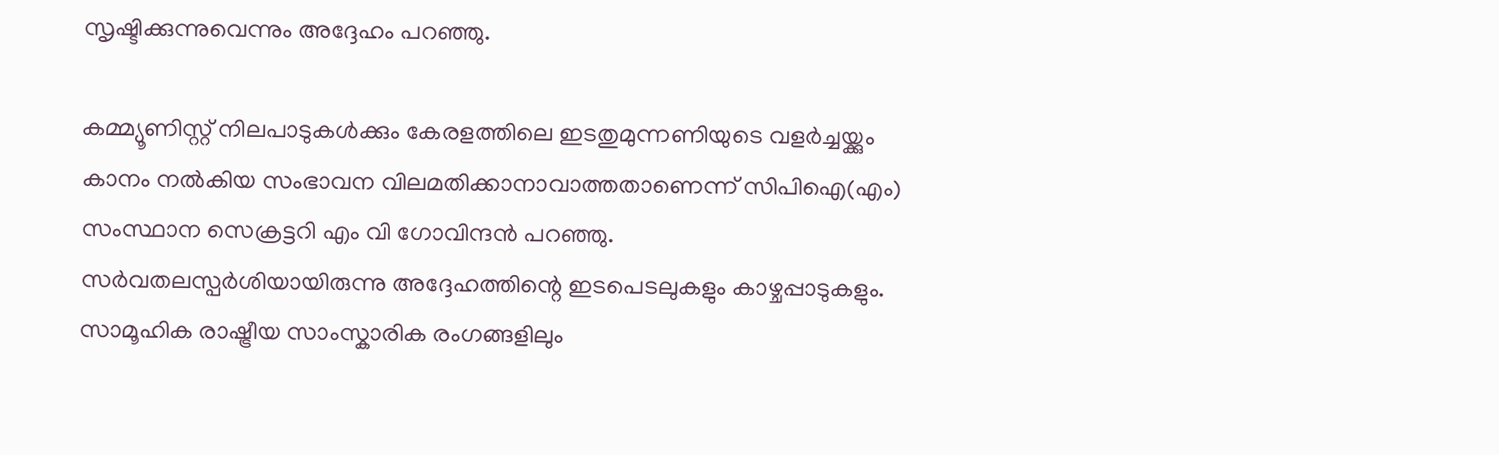സൃഷ്ടിക്കുന്നുവെന്നും അദ്ദേഹം പറഞ്ഞു.

കമ്മ്യൂണിസ്റ്റ് നിലപാടുകള്‍ക്കും കേരളത്തിലെ ഇടതുമുന്നണിയുടെ വളര്‍ച്ചയ്ക്കും കാനം നല്‍കിയ സംഭാവന വിലമതിക്കാനാവാത്തതാണെന്ന് സിപിഐ(എം) സംസ്ഥാന സെക്രട്ടറി എം വി ഗോവിന്ദന്‍ പറഞ്ഞു. സര്‍വതലസ്പര്‍ശിയായിരുന്നു അദ്ദേഹത്തിന്റെ ഇടപെടലുകളും കാഴ്ചപ്പാടുകളും. സാമൂഹിക രാഷ്ട്രീയ സാംസ്കാരിക രംഗങ്ങളിലും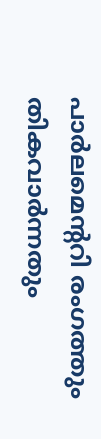പാര്‍ലമെന്ററി രംഗത്തും തികവാര്‍ന്നതും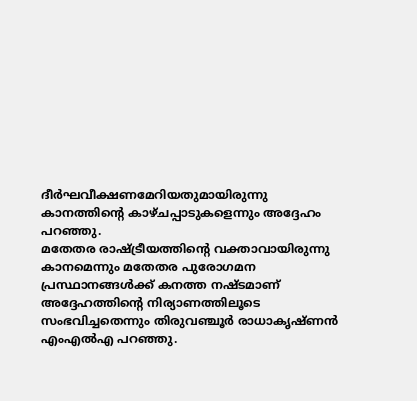ദീര്‍ഘവീക്ഷണമേറിയതുമായിരുന്നു കാനത്തിന്റെ കാഴ്ചപ്പാടുകളെന്നും അദ്ദേഹം പറഞ്ഞു.
മതേതര രാഷ്ട്രീയത്തിന്റെ വക്താവായിരുന്നു കാനമെന്നും മതേതര പുരോഗമന പ്രസ്ഥാനങ്ങള്‍ക്ക് കനത്ത നഷ്ടമാണ് അദ്ദേഹത്തിന്റെ നിര്യാണത്തിലൂടെ സംഭവിച്ചതെന്നും തിരുവഞ്ചൂര്‍ രാധാകൃഷ്ണന്‍ എംഎല്‍എ പറഞ്ഞു.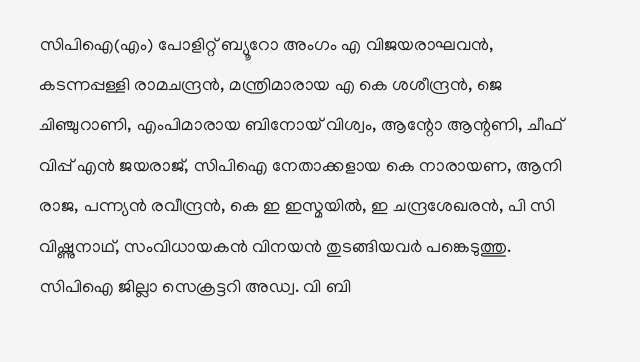സിപിഐ(എം) പോളിറ്റ് ബ്യൂറോ അംഗം എ വിജയരാഘവന്‍, കടന്നപ്പള്ളി രാമചന്ദ്രന്‍, മന്ത്രിമാരായ എ കെ ശശീന്ദ്രൻ, ജെ ചിഞ്ചുറാണി, എംപിമാരായ ബിനോയ് വിശ്വം, ആന്റോ ആന്റണി, ചീഫ് വിപ്പ് എൻ ജയരാജ്, സിപിഐ നേതാക്കളായ കെ നാരായണ, ആനി രാജ, പന്ന്യൻ രവീന്ദ്രൻ, കെ ഇ ഇസ്മയിൽ, ഇ ചന്ദ്രശേഖരന്‍, പി സി വിഷ്ണുനാഥ്, സംവിധായകൻ വിനയൻ തുടങ്ങിയവർ പങ്കെടുത്തു.
സിപിഐ ജില്ലാ സെക്രട്ടറി അഡ്വ. വി ബി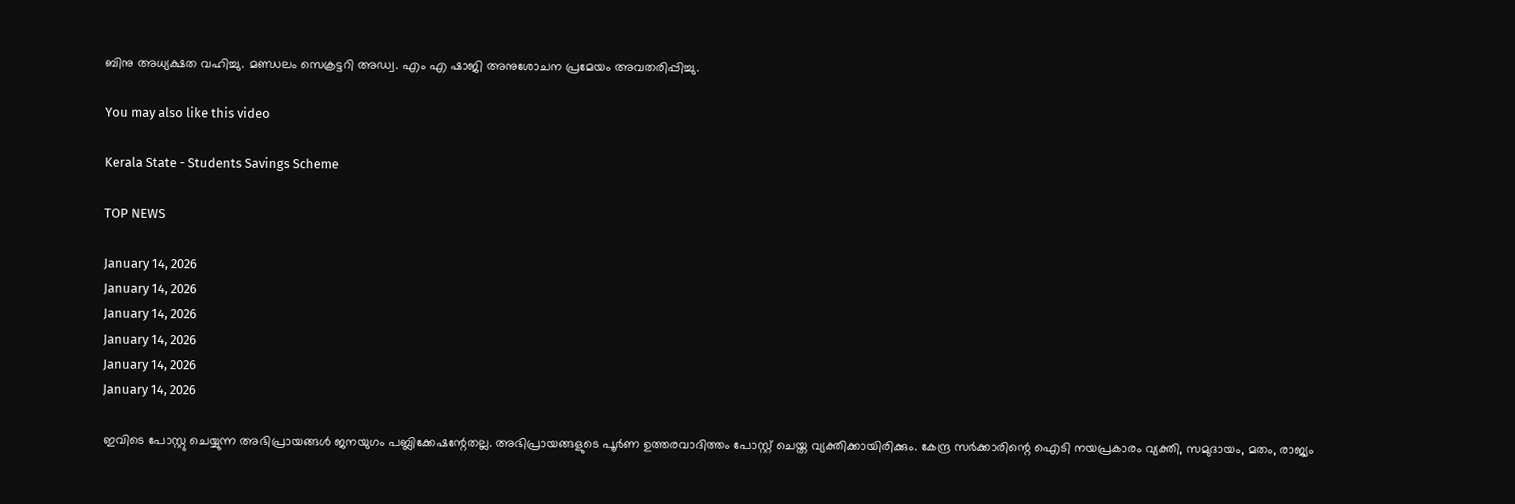ബിനു അധ്യക്ഷത വഹിച്ചു. മണ്ഡലം സെക്രട്ടറി അഡ്വ. എം എ ഷാജി അനുശോചന പ്രമേയം അവതരിപ്പിച്ചു.

You may also like this video

Kerala State - Students Savings Scheme

TOP NEWS

January 14, 2026
January 14, 2026
January 14, 2026
January 14, 2026
January 14, 2026
January 14, 2026

ഇവിടെ പോസ്റ്റു ചെയ്യുന്ന അഭിപ്രായങ്ങള്‍ ജനയുഗം പബ്ലിക്കേഷന്റേതല്ല. അഭിപ്രായങ്ങളുടെ പൂര്‍ണ ഉത്തരവാദിത്തം പോസ്റ്റ് ചെയ്ത വ്യക്തിക്കായിരിക്കും. കേന്ദ്ര സര്‍ക്കാരിന്റെ ഐടി നയപ്രകാരം വ്യക്തി, സമുദായം, മതം, രാജ്യം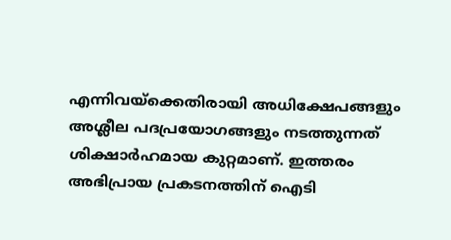എന്നിവയ്‌ക്കെതിരായി അധിക്ഷേപങ്ങളും അശ്ലീല പദപ്രയോഗങ്ങളും നടത്തുന്നത് ശിക്ഷാര്‍ഹമായ കുറ്റമാണ്. ഇത്തരം അഭിപ്രായ പ്രകടനത്തിന് ഐടി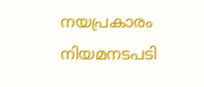നയപ്രകാരം നിയമനടപടി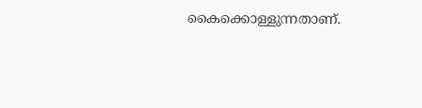കൈക്കൊള്ളുന്നതാണ്.